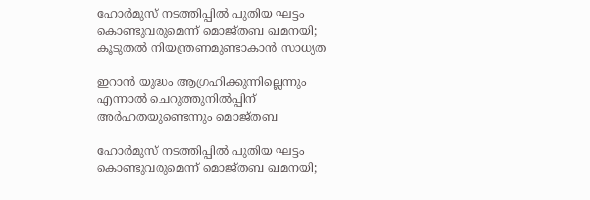ഹോര്‍മുസ് നടത്തിപ്പില്‍ പുതിയ ഘട്ടം കൊണ്ടുവരുമെന്ന് മൊജ്തബ ഖമനയി; കൂടുതല്‍ നിയന്ത്രണമുണ്ടാകാന്‍ സാധ്യത

ഇറാന്‍ യുദ്ധം ആഗ്രഹിക്കുന്നില്ലെന്നും എന്നാല്‍ ചെറുത്തുനില്‍പ്പിന് അര്‍ഹതയുണ്ടെന്നും മൊജ്തബ

ഹോര്‍മുസ് നടത്തിപ്പില്‍ പുതിയ ഘട്ടം കൊണ്ടുവരുമെന്ന് മൊജ്തബ ഖമനയി;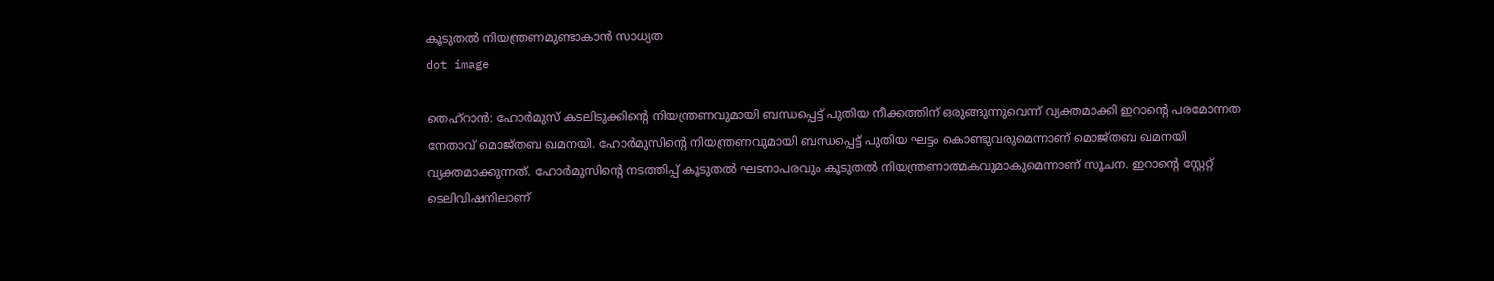കൂടുതല്‍ നിയന്ത്രണമുണ്ടാകാന്‍ സാധ്യത
dot image

തെഹ്‌റാന്‍: ഹോര്‍മുസ് കടലിടുക്കിന്റെ നിയന്ത്രണവുമായി ബന്ധപ്പെട്ട് പുതിയ നീക്കത്തിന് ഒരുങ്ങുന്നുവെന്ന് വ്യക്തമാക്കി ഇറാൻ്റെ പരമോന്നത നേതാവ് മൊജ്തബ ഖമനയി. ഹോർമുസിൻ്റെ നിയന്ത്രണവുമായി ബന്ധപ്പെട്ട് പുതിയ ഘട്ടം കൊണ്ടുവരുമെന്നാണ് മൊജ്തബ ഖമനയി വ്യക്തമാക്കുന്നത്. ഹോര്‍മുസിന്റെ നടത്തിപ്പ് കൂടുതല്‍ ഘടനാപരവും കൂടുതല്‍ നിയന്ത്രണാത്മകവുമാകുമെന്നാണ് സൂചന. ഇറാന്റെ സ്റ്റേറ്റ് ടെലിവിഷനിലാണ്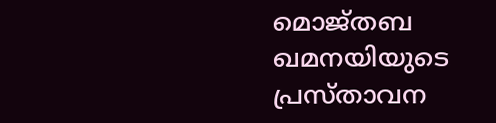മൊജ്തബ ഖമനയിയുടെ പ്രസ്താവന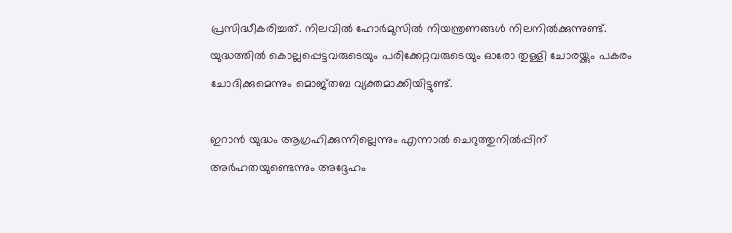പ്രസിദ്ധീകരിച്ചത്. നിലവില്‍ ഹോര്‍മുസില്‍ നിയന്ത്രണങ്ങള്‍ നിലനില്‍ക്കുന്നുണ്ട്. യുദ്ധത്തിൽ കൊല്ലപ്പെട്ടവരുടെയും പരിക്കേറ്റവരുടെയും ഓരോ തുള്ളി ചോരയ്ക്കും പകരം ചോദിക്കുമെന്നും മൊജ്തബ വ്യക്തമാക്കിയിട്ടുണ്ട്.

ഇറാന്‍ യുദ്ധം ആഗ്രഹിക്കുന്നില്ലെന്നും എന്നാല്‍ ചെറുത്തുനില്‍പ്പിന് അര്‍ഹതയുണ്ടെന്നും അദ്ദേഹം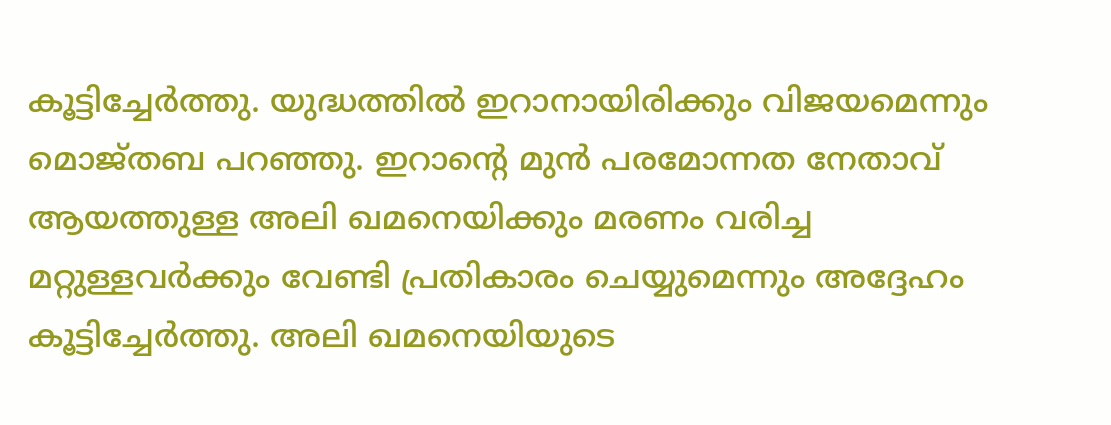കൂട്ടിച്ചേര്‍ത്തു. യുദ്ധത്തില്‍ ഇറാനായിരിക്കും വിജയമെന്നും മൊജ്തബ പറഞ്ഞു. ഇറാന്റെ മുന്‍ പരമോന്നത നേതാവ് ആയത്തുള്ള അലി ഖമനെയിക്കും മരണം വരിച്ച മറ്റുള്ളവര്‍ക്കും വേണ്ടി പ്രതികാരം ചെയ്യുമെന്നും അദ്ദേഹം കൂട്ടിച്ചേര്‍ത്തു. അലി ഖമനെയിയുടെ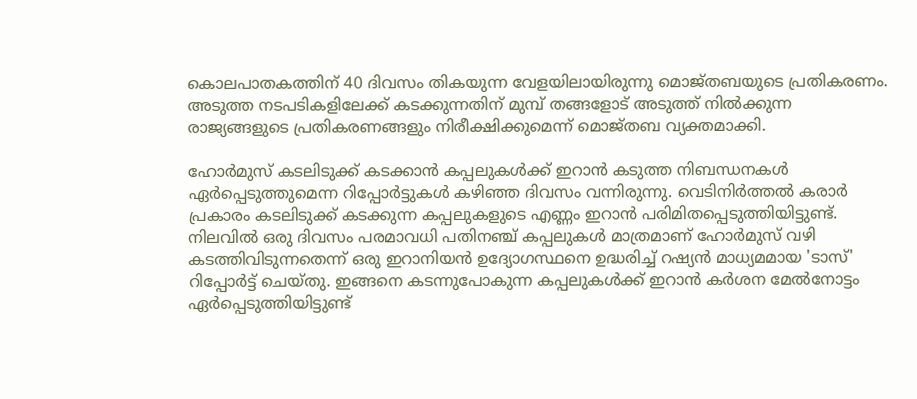കൊലപാതകത്തിന് 40 ദിവസം തികയുന്ന വേളയിലായിരുന്നു മൊജ്തബയുടെ പ്രതികരണം. അടുത്ത നടപടികളിലേക്ക് കടക്കുന്നതിന് മുമ്പ് തങ്ങളോട് അടുത്ത് നില്‍ക്കുന്ന രാജ്യങ്ങളുടെ പ്രതികരണങ്ങളും നിരീക്ഷിക്കുമെന്ന് മൊജ്തബ വ്യക്തമാക്കി.

ഹോര്‍മുസ് കടലിടുക്ക് കടക്കാന്‍ കപ്പലുകള്‍ക്ക് ഇറാന്‍ കടുത്ത നിബന്ധനകള്‍ ഏര്‍പ്പെടുത്തുമെന്ന റിപ്പോര്‍ട്ടുകള്‍ കഴിഞ്ഞ ദിവസം വന്നിരുന്നു. വെടിനിര്‍ത്തല്‍ കരാര്‍ പ്രകാരം കടലിടുക്ക് കടക്കുന്ന കപ്പലുകളുടെ എണ്ണം ഇറാന്‍ പരിമിതപ്പെടുത്തിയിട്ടുണ്ട്. നിലവില്‍ ഒരു ദിവസം പരമാവധി പതിനഞ്ച് കപ്പലുകള്‍ മാത്രമാണ് ഹോര്‍മുസ് വഴി കടത്തിവിടുന്നതെന്ന് ഒരു ഇറാനിയന്‍ ഉദ്യോഗസ്ഥനെ ഉദ്ധരിച്ച് റഷ്യന്‍ മാധ്യമമായ 'ടാസ്' റിപ്പോര്‍ട്ട് ചെയ്തു. ഇങ്ങനെ കടന്നുപോകുന്ന കപ്പലുകള്‍ക്ക് ഇറാന്‍ കര്‍ശന മേല്‍നോട്ടം ഏര്‍പ്പെടുത്തിയിട്ടുണ്ട്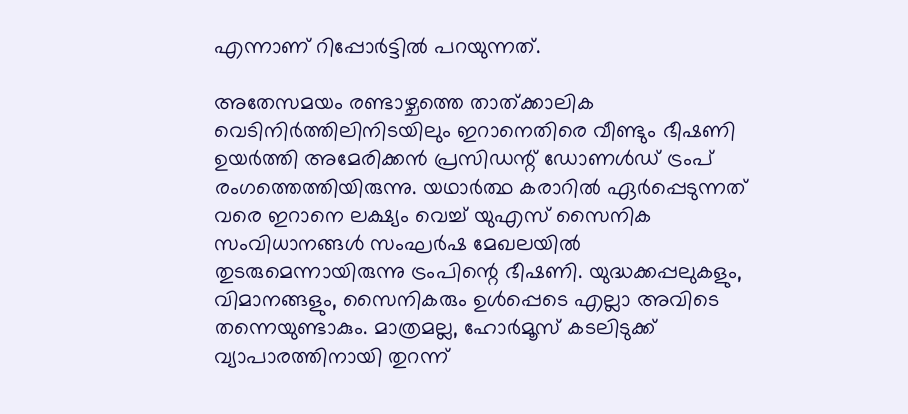എന്നാണ് റിപ്പോര്‍ട്ടില്‍ പറയുന്നത്.

അതേസമയം രണ്ടാഴ്ചത്തെ താത്ക്കാലിക വെടിനിര്‍ത്തിലിനിടയിലും ഇറാനെതിരെ വീണ്ടും ഭീഷണി ഉയര്‍ത്തി അമേരിക്കന്‍ പ്രസിഡന്റ് ഡോണള്‍ഡ് ട്രംപ് രംഗത്തെത്തിയിരുന്നു. യഥാര്‍ത്ഥ കരാറില്‍ ഏര്‍പ്പെടുന്നത് വരെ ഇറാനെ ലക്ഷ്യം വെച്ച് യുഎസ് സൈനിക സംവിധാനങ്ങള്‍ സംഘര്‍ഷ മേഖലയില്‍ തുടരുമെന്നായിരുന്നു ട്രംപിന്റെ ഭീഷണി. യുദ്ധക്കപ്പലുകളും, വിമാനങ്ങളും, സൈനികരും ഉള്‍പ്പെടെ എല്ലാ അവിടെ തന്നെയുണ്ടാകും. മാത്രമല്ല, ഹോര്‍മൂസ് കടലിടുക്ക് വ്യാപാരത്തിനായി തുറന്ന്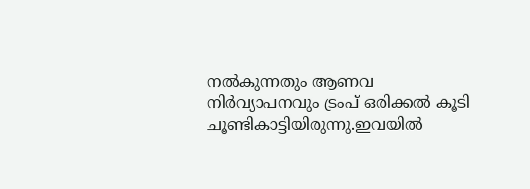നല്‍കുന്നതും ആണവ നിര്‍വ്യാപനവും ട്രംപ് ഒരിക്കല്‍ കൂടി ചൂണ്ടികാട്ടിയിരുന്നു.ഇവയില്‍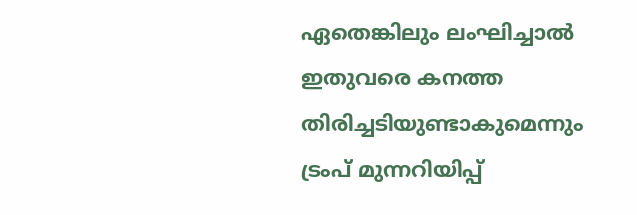ഏതെങ്കിലും ലംഘിച്ചാല്‍ ഇതുവരെ കനത്ത തിരിച്ചടിയുണ്ടാകുമെന്നും ട്രംപ് മുന്നറിയിപ്പ്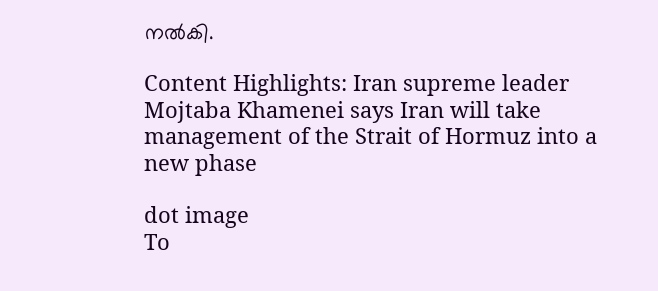നല്‍കി.

Content Highlights: Iran supreme leader Mojtaba Khamenei says Iran will take management of the Strait of Hormuz into a new phase

dot image
To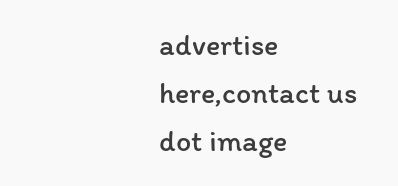advertise here,contact us
dot image